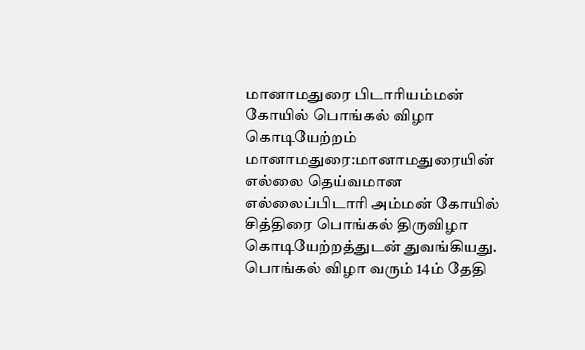மானாமதுரை பிடாரியம்மன் கோயில் பொங்கல் விழா கொடியேற்றம்
மானாமதுரை:மானாமதுரையின் எல்லை தெய்வமான எல்லைப்பிடாரி அம்மன் கோயில் சித்திரை பொங்கல் திருவிழா கொடியேற்றத்துடன் துவங்கியது. பொங்கல் விழா வரும் 14ம் தேதி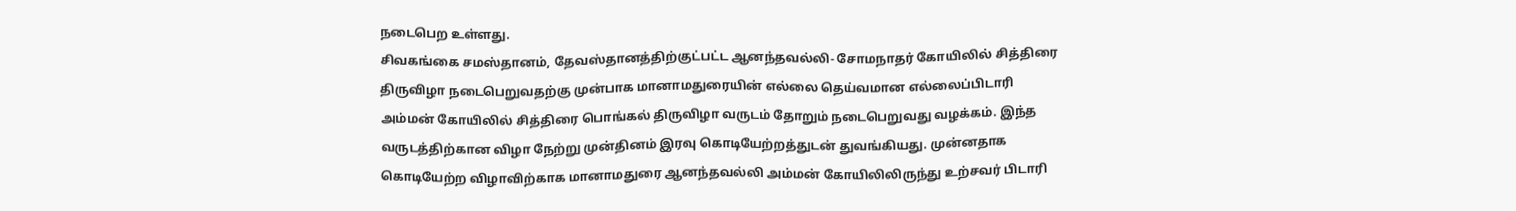நடைபெற உள்ளது.
சிவகங்கை சமஸ்தானம், தேவஸ்தானத்திற்குட்பட்ட ஆனந்தவல்லி- சோமநாதர் கோயிலில் சித்திரை திருவிழா நடைபெறுவதற்கு முன்பாக மானாமதுரையின் எல்லை தெய்வமான எல்லைப்பிடாரி அம்மன் கோயிலில் சித்திரை பொங்கல் திருவிழா வருடம் தோறும் நடைபெறுவது வழக்கம். இந்த வருடத்திற்கான விழா நேற்று முன்தினம் இரவு கொடியேற்றத்துடன் துவங்கியது. முன்னதாக கொடியேற்ற விழாவிற்காக மானாமதுரை ஆனந்தவல்லி அம்மன் கோயிலிலிருந்து உற்சவர் பிடாரி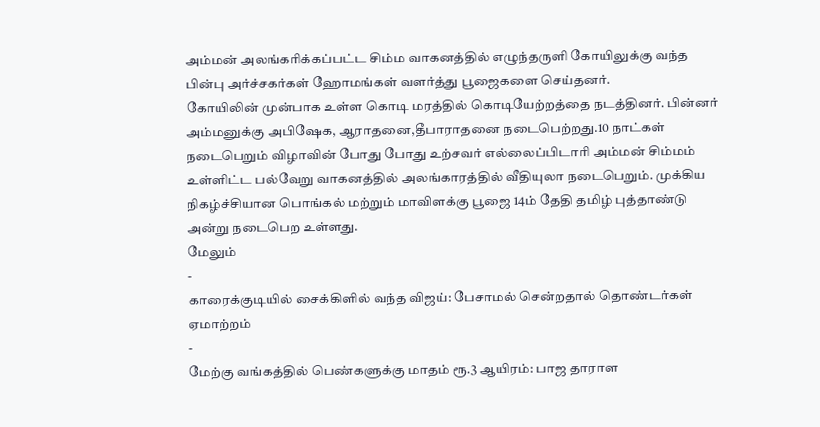அம்மன் அலங்கரிக்கப்பட்ட சிம்ம வாகனத்தில் எழுந்தருளி கோயிலுக்கு வந்த பின்பு அர்ச்சகர்கள் ஹோமங்கள் வளர்த்து பூஜைகளை செய்தனர்.
கோயிலின் முன்பாக உள்ள கொடி மரத்தில் கொடியேற்றத்தை நடத்தினர். பின்னர் அம்மனுக்கு அபிஷேக, ஆராதனை,தீபாராதனை நடைபெற்றது.10 நாட்கள் நடைபெறும் விழாவின் போது போது உற்சவர் எல்லைப்பிடாரி அம்மன் சிம்மம் உள்ளிட்ட பல்வேறு வாகனத்தில் அலங்காரத்தில் வீதியுலா நடைபெறும். முக்கிய நிகழ்ச்சியான பொங்கல் மற்றும் மாவிளக்கு பூஜை 14ம் தேதி தமிழ் புத்தாண்டு அன்று நடைபெற உள்ளது.
மேலும்
-
காரைக்குடியில் சைக்கிளில் வந்த விஜய்: பேசாமல் சென்றதால் தொண்டர்கள் ஏமாற்றம்
-
மேற்கு வங்கத்தில் பெண்களுக்கு மாதம் ரூ.3 ஆயிரம்: பாஜ தாராள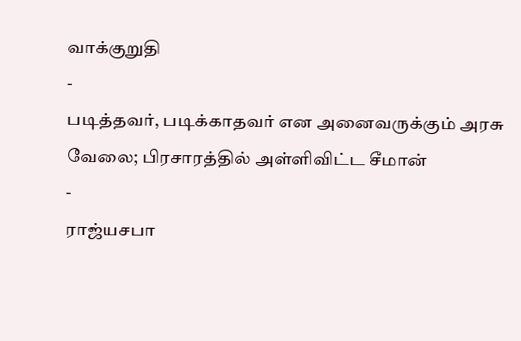வாக்குறுதி
-
படித்தவர், படிக்காதவர் என அனைவருக்கும் அரசு வேலை; பிரசாரத்தில் அள்ளிவிட்ட சீமான்
-
ராஜ்யசபா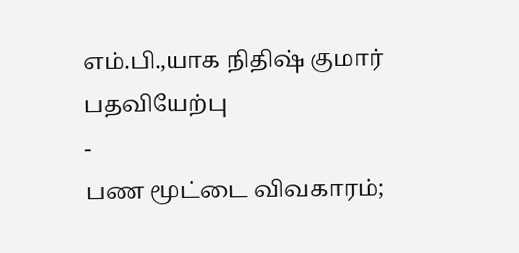எம்.பி.,யாக நிதிஷ் குமார் பதவியேற்பு
-
பண மூட்டை விவகாரம்;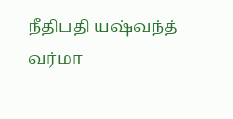நீதிபதி யஷ்வந்த் வர்மா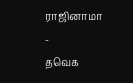ராஜினாமா
-
தவெக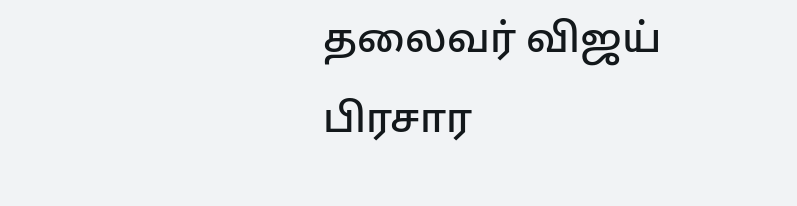தலைவர் விஜய் பிரசார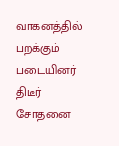வாகனத்தில் பறக்கும் படையினர் திடீர் சோதனை